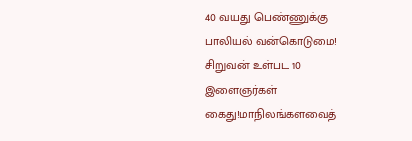40 வயது பெண்ணுக்கு பாலியல் வன்கொடுமை! சிறுவன் உள்பட 10 இளைஞர்கள் கைது!மாநிலங்களவைத்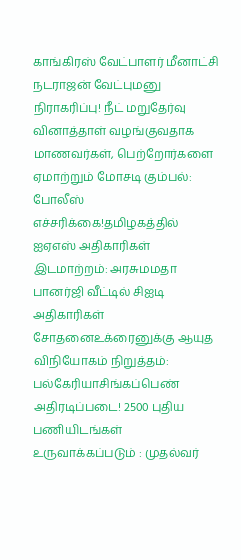காங்கிரஸ் வேட்பாளர் மீனாட்சி நடராஜன் வேட்புமனு நிராகரிப்பு! நீட் மறுதேர்வு வினாத்தாள் வழங்குவதாக மாணவர்கள், பெற்றோர்களை ஏமாற்றும் மோசடி கும்பல்: போலீஸ் எச்சரிக்கை!தமிழகத்தில் ஐஏஎஸ் அதிகாரிகள் இடமாற்றம்: அரசுமமதா பானர்ஜி வீட்டில் சிஐடி அதிகாரிகள் சோதனைஉக்ரைனுக்கு ஆயுத விநியோகம் நிறுத்தம்: பல்கேரியாசிங்கப்பெண் அதிரடிப்படை! 2500 புதிய பணியிடங்கள் உருவாக்கப்படும் : முதல்வர்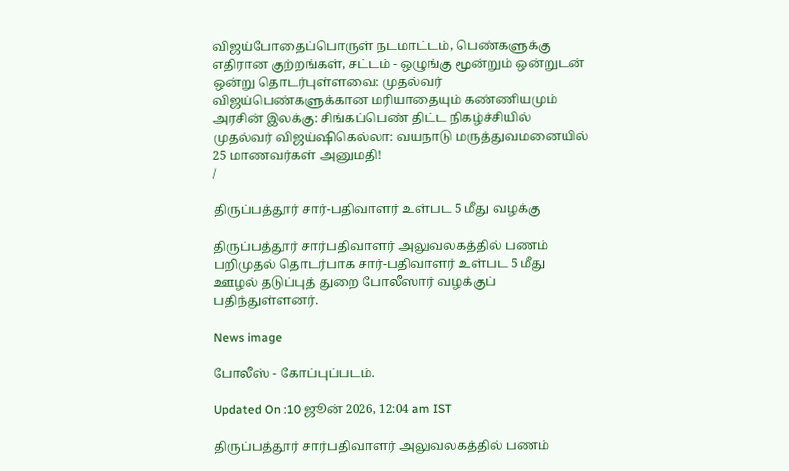விஜய்போதைப்பொருள் நடமாட்டம், பெண்களுக்கு எதிரான குற்றங்கள், சட்டம் - ஒழுங்கு மூன்றும் ஒன்றுடன் ஒன்று தொடர்புள்ளவை: முதல்வர் விஜய்பெண்களுக்கான மரியாதையும் கண்ணியமும் அரசின் இலக்கு: சிங்கப்பெண் திட்ட நிகழ்ச்சியில் முதல்வர் விஜய்ஷிகெல்லா: வயநாடு மருத்துவமனையில் 25 மாணவர்கள் அனுமதி!
/

திருப்பத்தூர் சார்-பதிவாளர் உள்பட 5 மீது வழக்கு

திருப்பத்தூர் சார்பதிவாளர் அலுவலகத்தில் பணம் பறிமுதல் தொடர்பாக சார்-பதிவாளர் உள்பட 5 மீது ஊழல் தடுப்புத் துறை போலீஸார் வழக்குப் பதிந்துள்ளனர்.

News image

போலீஸ் - கோப்புப்படம்.

Updated On :10 ஜூன் 2026, 12:04 am IST

திருப்பத்தூர் சார்பதிவாளர் அலுவலகத்தில் பணம்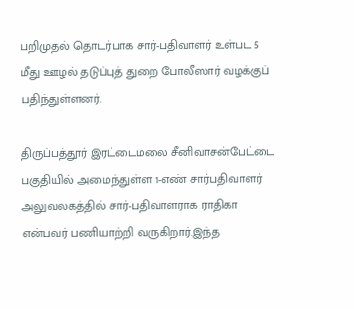பறிமுதல் தொடர்பாக சார்-பதிவாளர் உள்பட 5 மீது ஊழல் தடுப்புத் துறை போலீஸார் வழக்குப் பதிந்துள்ளனர்.

திருப்பத்தூர் இரட்டைமலை சீனிவாசன்பேட்டை பகுதியில் அமைந்துள்ள 1-எண் சார்பதிவாளர் அலுவலகத்தில் சார்-பதிவாளராக ராதிகா என்பவர் பணியாற்றி வருகிறார்.இந்த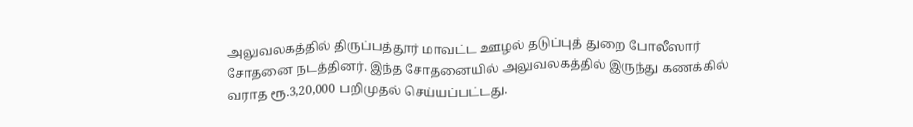அலுவலகத்தில் திருப்பத்தூர் மாவட்ட ஊழல் தடுப்புத் துறை போலீஸார் சோதனை நடத்தினர். இந்த சோதனையில் அலுவலகத்தில் இருந்து கணக்கில் வராத ரூ.3,20,000 பறிமுதல் செய்யப்பட்டது.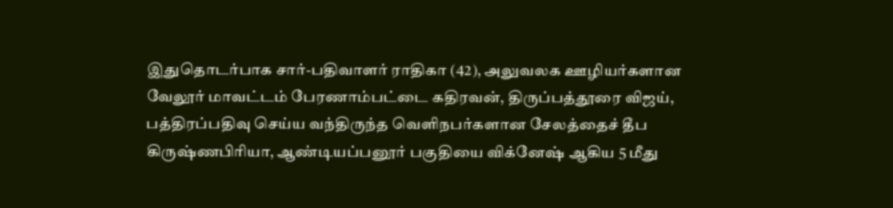இதுதொடர்பாக சார்-பதிவாளர் ராதிகா (42), அலுவலக ஊழியர்களான வேலூர் மாவட்டம் பேரணாம்பட்டை கதிரவன், திருப்பத்தூரை விஜய், பத்திரப்பதிவு செய்ய வந்திருந்த வெளிநபர்களான சேலத்தைச் தீப கிருஷ்ணபிரியா, ஆண்டியப்பனூர் பகுதியை விக்னேஷ் ஆகிய 5 மீது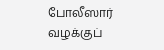போலீஸார் வழக்குப்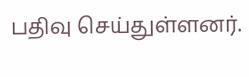பதிவு செய்துள்ளனர்.